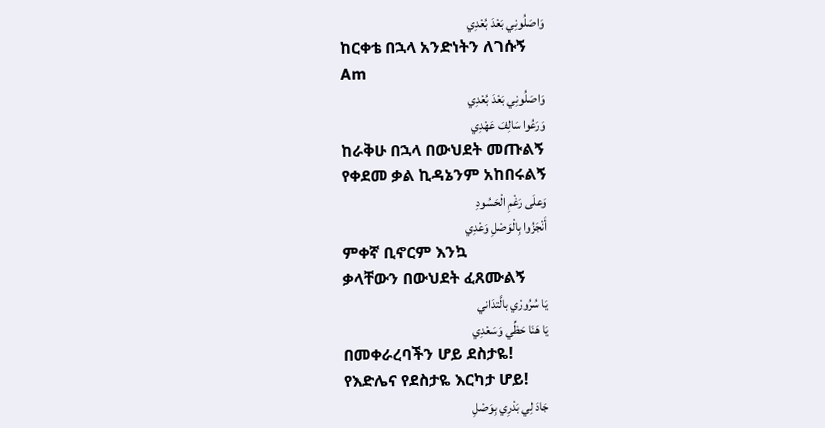وَاصَلُونِي بَعْدَ بُعْدِي
ከርቀቴ በኋላ አንድነትን ለገሱኝ
Am
وَاصَلُونِي بَعْدَ بُعْدِي
وَرَعُوا سَالِفَ عَهْدِي
ከራቅሁ በኋላ በውህደት መጡልኝ
የቀደመ ቃል ኪዳኔንም አከበሩልኝ
وَعلَى رَغْمِ الْحَسُودِ
أَنْجَزُوا بِالْوَصْلِ وَعْدِي
ምቀኛ ቢኖርም እንኳ
ቃላቸውን በውህደት ፈጸሙልኝ
يَا سُرُورْي بالَّتدَاني
يَا هَنَا حَظِّي وَسَعْدِي
በመቀራረባችን ሆይ ደስታዬ!
የእድሌና የደስታዬ እርካታ ሆይ!
جَادَ لِي بَدْرِي بِوَصْلِ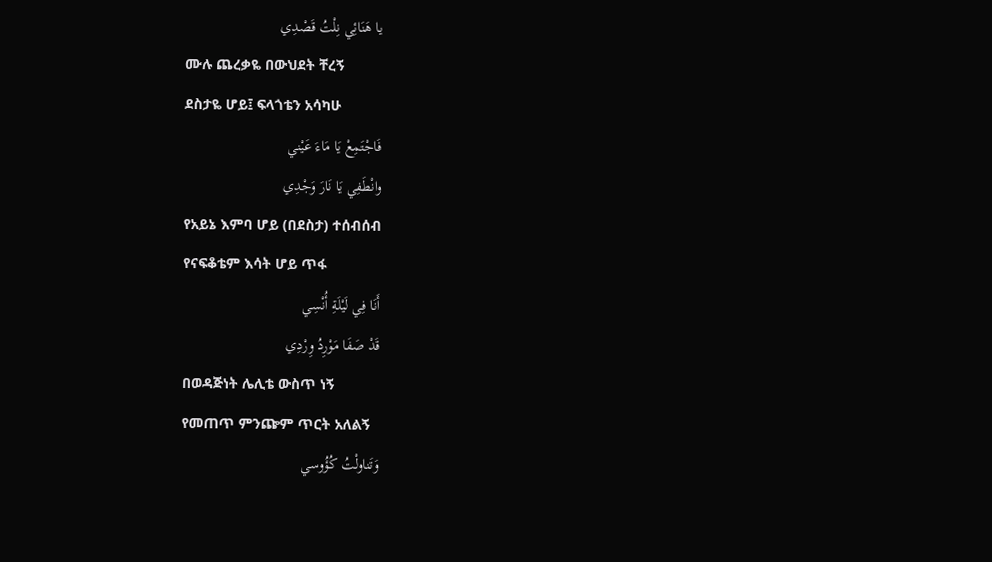يا هَنَائِي نِلْتُ قَصْدِي
ሙሉ ጨረቃዬ በውህደት ቸረኝ
ደስታዬ ሆይ፤ ፍላጎቴን አሳካሁ
فَاجْتَمِعْ يَا مَاءَ عَيْني
وانْطَفِي يَا نَارَ وَجْدِي
የአይኔ እምባ ሆይ (በደስታ) ተሰብሰብ
የናፍቆቴም እሳት ሆይ ጥፋ
أَنَا فِي لَيْلَةِ أُنْسِي
قَدْ صَفَا مَوْرِدُ وِرْدِي
በወዳጅነት ሌሊቴ ውስጥ ነኝ
የመጠጥ ምንጬም ጥርት አለልኝ
وَتَناولْتُ كُؤُوسي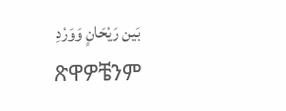بَين رَيْحَانٍ وَوَرْدِ
ጽዋዎቼንም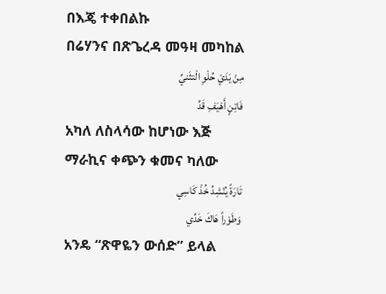በእጄ ተቀበልኩ
በሬሃንና በጽጌረዳ መዓዛ መካከል
مِنْ يَدَيْ حُلْوِ الْتثَنيِّ
فَاتِنٍ أَهْيَفِ قَدِّ
አካለ ለስላሳው ከሆነው እጅ
ማራኪና ቀጭን ቁመና ካለው
تَارَةً يُنْشِدُ خُذْ كَاسِي
وَطَوْراً هَاكَ خَدِّي
አንዴ “ጽዋዬን ውሰድ” ይላል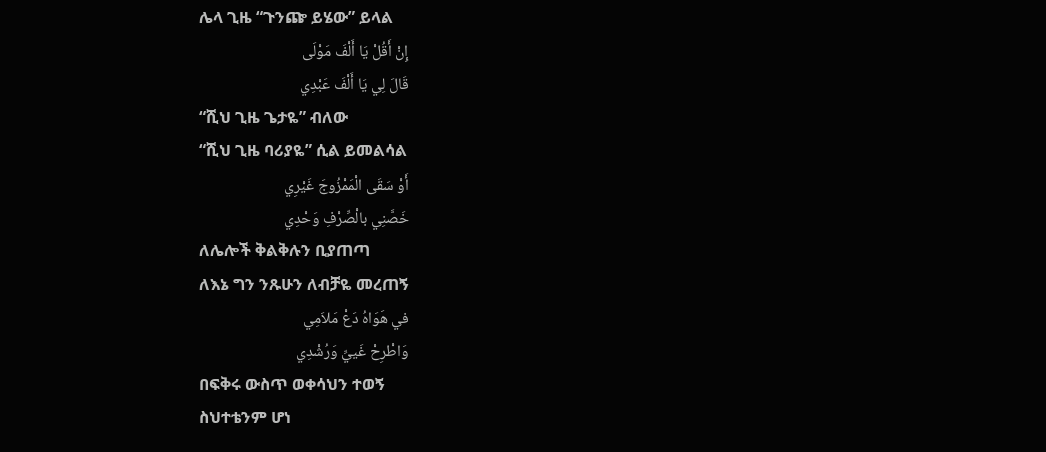ሌላ ጊዜ “ጉንጬ ይሄው” ይላል
إِنْ أَقُلْ يَا أَلْفَ مَوْلَى
قَالَ لِي يَا أَلْفَ عَبْدِي
“ሺህ ጊዜ ጌታዬ” ብለው
“ሺህ ጊዜ ባሪያዬ” ሲል ይመልሳል
أَوْ سَقَى الْمَمْزُوجَ غَيْرِي
خَصَّنِي بالْصِّرْفِ وَحْدِي
ለሌሎች ቅልቅሉን ቢያጠጣ
ለእኔ ግን ንጹሁን ለብቻዬ መረጠኝ
في هَوَاهُ دَعْ مَلاَمِي
وَاطْرِحْ غَييِّ وَرُشْدِي
በፍቅሩ ውስጥ ወቀሳህን ተወኝ
ስህተቴንም ሆነ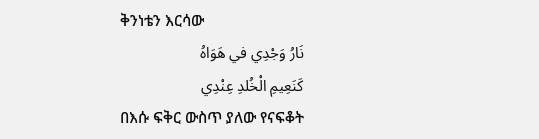ቅንነቴን እርሳው
نَارُ وَجْدِي في هَوَاهُ
كَنَعِيمِ الْخُلدِ عِنْدِي
በእሱ ፍቅር ውስጥ ያለው የናፍቆት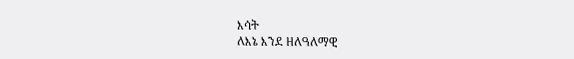እሳት
ለእኔ እንደ ዘለዓለማዊ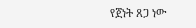የጀነት ጸጋ ነው